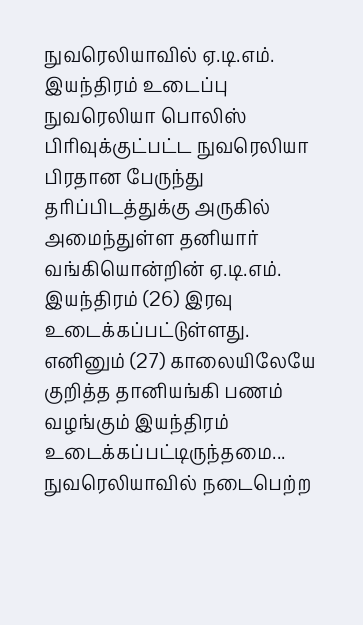நுவரெலியாவில் ஏ.டி.எம். இயந்திரம் உடைப்பு
நுவரெலியா பொலிஸ் பிரிவுக்குட்பட்ட நுவரெலியா பிரதான பேருந்து தரிப்பிடத்துக்கு அருகில் அமைந்துள்ள தனியார் வங்கியொன்றின் ஏ.டி.எம். இயந்திரம் (26) இரவு உடைக்கப்பட்டுள்ளது.
எனினும் (27) காலையிலேயே குறித்த தானியங்கி பணம் வழங்கும் இயந்திரம் உடைக்கப்பட்டிருந்தமை...
நுவரெலியாவில் நடைபெற்ற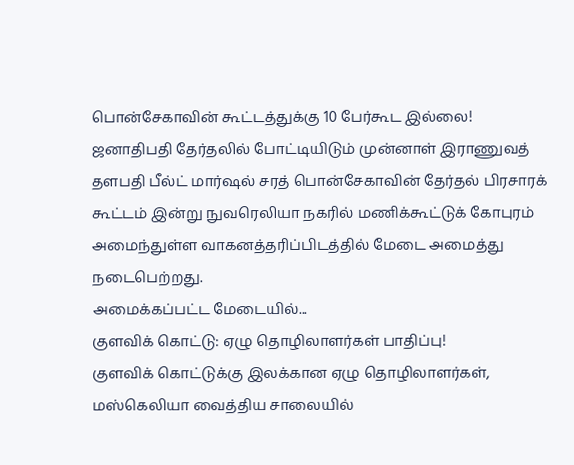பொன்சேகாவின் கூட்டத்துக்கு 10 பேர்கூட இல்லை!
ஜனாதிபதி தேர்தலில் போட்டியிடும் முன்னாள் இராணுவத் தளபதி பீல்ட் மார்ஷல் சரத் பொன்சேகாவின் தேர்தல் பிரசாரக் கூட்டம் இன்று நுவரெலியா நகரில் மணிக்கூட்டுக் கோபுரம் அமைந்துள்ள வாகனத்தரிப்பிடத்தில் மேடை அமைத்து நடைபெற்றது.
அமைக்கப்பட்ட மேடையில்...
குளவிக் கொட்டு: ஏழு தொழிலாளர்கள் பாதிப்பு!
குளவிக் கொட்டுக்கு இலக்கான ஏழு தொழிலாளர்கள், மஸ்கெலியா வைத்திய சாலையில்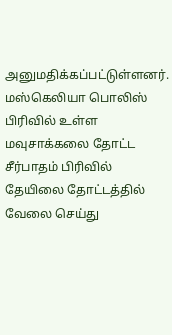அனுமதிக்கப்பட்டுள்ளனர்.
மஸ்கெலியா பொலிஸ் பிரிவில் உள்ள மவுசாக்கலை தோட்ட சீர்பாதம் பிரிவில் தேயிலை தோட்டத்தில் வேலை செய்து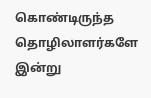கொண்டிருந்த தொழிலாளர்களே இன்று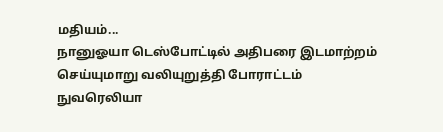மதியம்...
நானுஓயா டெஸ்போட்டில் அதிபரை இடமாற்றம் செய்யுமாறு வலியுறுத்தி போராட்டம்
நுவரெலியா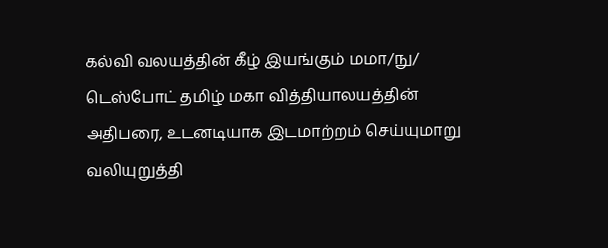கல்வி வலயத்தின் கீழ் இயங்கும் மமா/நு/ டெஸ்போட் தமிழ் மகா வித்தியாலயத்தின் அதிபரை, உடனடியாக இடமாற்றம் செய்யுமாறு வலியுறுத்தி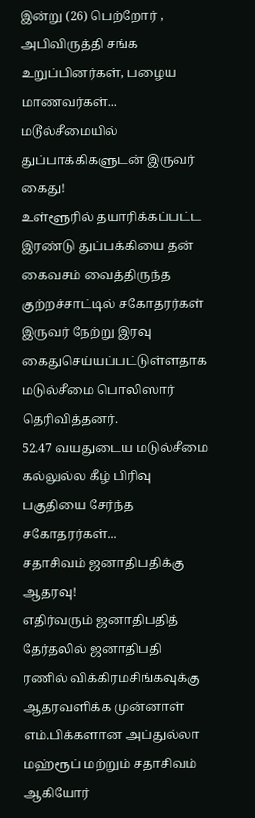இன்று (26) பெற்றோர் , அபிவிருத்தி சங்க உறுப்பினர்கள், பழைய மாணவர்கள்...
மடூல்சீமையில் துப்பாக்கிகளுடன் இருவர் கைது!
உள்ளூரில் தயாரிக்கப்பட்ட இரண்டு துப்பக்கியை தன் கைவசம் வைத்திருந்த குற்றச்சாட்டில் சகோதரர்கள் இருவர் நேற்று இரவு கைதுசெய்யப்பட்டுள்ளதாக மடுல்சீமை பொலிஸார் தெரிவித்தனர்.
52.47 வயதுடைய மடுல்சீமை கல்லுல்ல கீழ் பிரிவு பகுதியை சேர்ந்த சகோதரர்கள்...
சதாசிவம் ஜனாதிபதிக்கு ஆதரவு!
எதிர்வரும் ஜனாதிபதித் தேர்தலில் ஜனாதிபதி ரணில் விக்கிரமசிங்கவுக்கு ஆதரவளிக்க முன்னாள் எம்.பிக்களான அப்துல்லா மஹ்ரூப் மற்றும் சதாசிவம் ஆகியோர்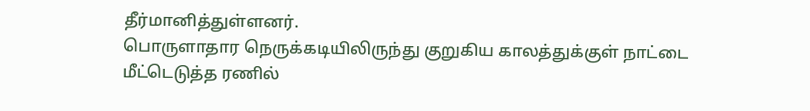தீர்மானித்துள்ளனர்.
பொருளாதார நெருக்கடியிலிருந்து குறுகிய காலத்துக்குள் நாட்டை மீட்டெடுத்த ரணில்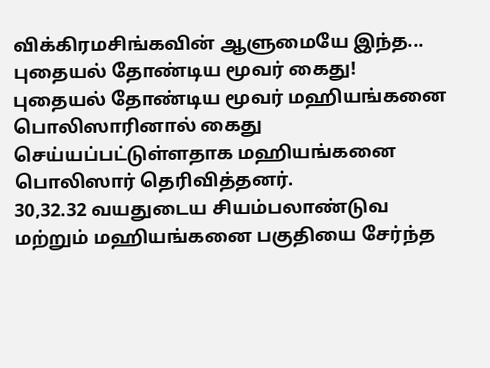விக்கிரமசிங்கவின் ஆளுமையே இந்த...
புதையல் தோண்டிய மூவர் கைது!
புதையல் தோண்டிய மூவர் மஹியங்கனை பொலிஸாரினால் கைது செய்யப்பட்டுள்ளதாக மஹியங்கனை பொலிஸார் தெரிவித்தனர்.
30,32.32 வயதுடைய சியம்பலாண்டுவ மற்றும் மஹியங்கனை பகுதியை சேர்ந்த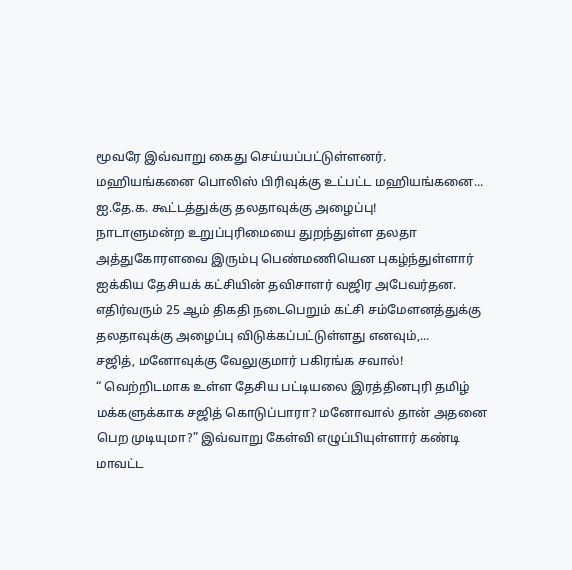மூவரே இவ்வாறு கைது செய்யப்பட்டுள்ளனர்.
மஹியங்கனை பொலிஸ் பிரிவுக்கு உட்பட்ட மஹியங்கனை...
ஐ.தே.க. கூட்டத்துக்கு தலதாவுக்கு அழைப்பு!
நாடாளுமன்ற உறுப்புரிமையை துறந்துள்ள தலதா அத்துகோரளவை இரும்பு பெண்மணியென புகழ்ந்துள்ளார் ஐக்கிய தேசியக் கட்சியின் தவிசாளர் வஜிர அபேவர்தன.
எதிர்வரும் 25 ஆம் திகதி நடைபெறும் கட்சி சம்மேளனத்துக்கு தலதாவுக்கு அழைப்பு விடுக்கப்பட்டுள்ளது எனவும்,...
சஜித், மனோவுக்கு வேலுகுமார் பகிரங்க சவால்!
“ வெற்றிடமாக உள்ள தேசிய பட்டியலை இரத்தினபுரி தமிழ் மக்களுக்காக சஜித் கொடுப்பாரா? மனோவால் தான் அதனை பெற முடியுமா?” இவ்வாறு கேள்வி எழுப்பியுள்ளார் கண்டி மாவட்ட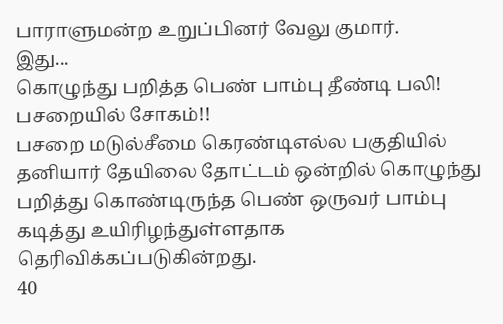பாராளுமன்ற உறுப்பினர் வேலு குமார்.
இது...
கொழுந்து பறித்த பெண் பாம்பு தீண்டி பலி! பசறையில் சோகம்!!
பசறை மடுல்சீமை கெரண்டிஎல்ல பகுதியில் தனியார் தேயிலை தோட்டம் ஒன்றில் கொழுந்து பறித்து கொண்டிருந்த பெண் ஒருவர் பாம்பு கடித்து உயிரிழந்துள்ளதாக தெரிவிக்கப்படுகின்றது.
40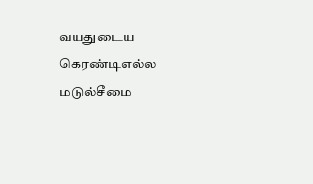வயதுடைய கெரண்டிஎல்ல மடுல்சீமை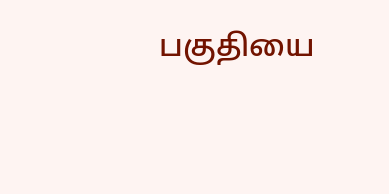பகுதியை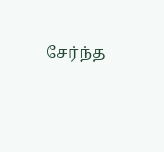சேர்ந்த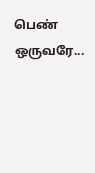பெண் ஒருவரே...